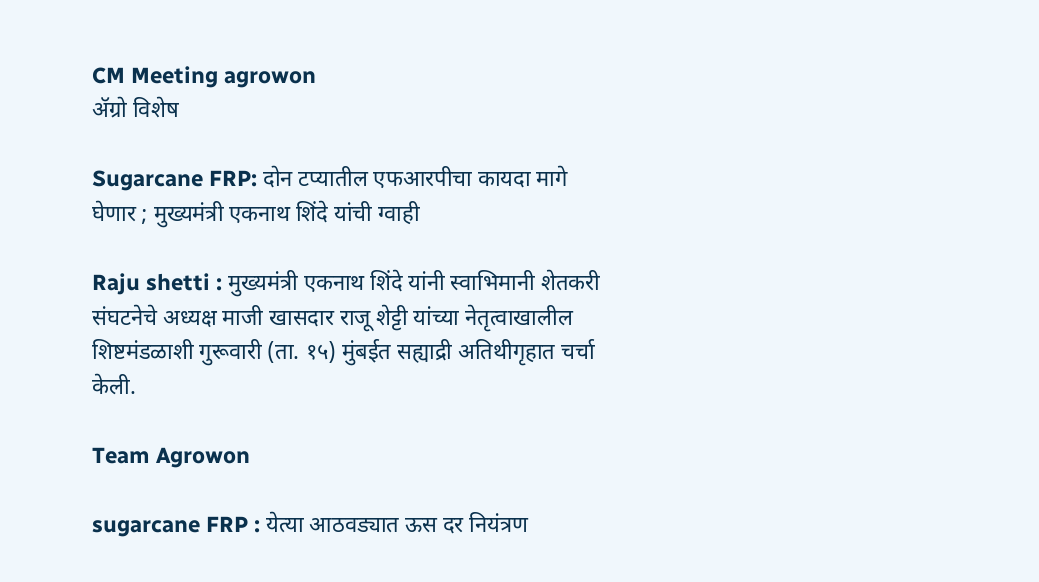CM Meeting agrowon
ॲग्रो विशेष

Sugarcane FRP: दोन टप्यातील एफआरपीचा कायदा मागे घेणार ; मुख्यमंत्री एकनाथ शिंदे यांची ग्वाही

Raju shetti : मुख्यमंत्री एकनाथ शिंदे यांनी स्वाभिमानी शेतकरी संघटनेचे अध्यक्ष माजी खासदार राजू शेट्टी यांच्या नेतृत्वाखालील शिष्टमंडळाशी गुरूवारी (ता. १५) मुंबईत सह्याद्री अतिथीगृहात चर्चा केली.

Team Agrowon

sugarcane FRP : येत्या आठवड्यात ऊस दर नियंत्रण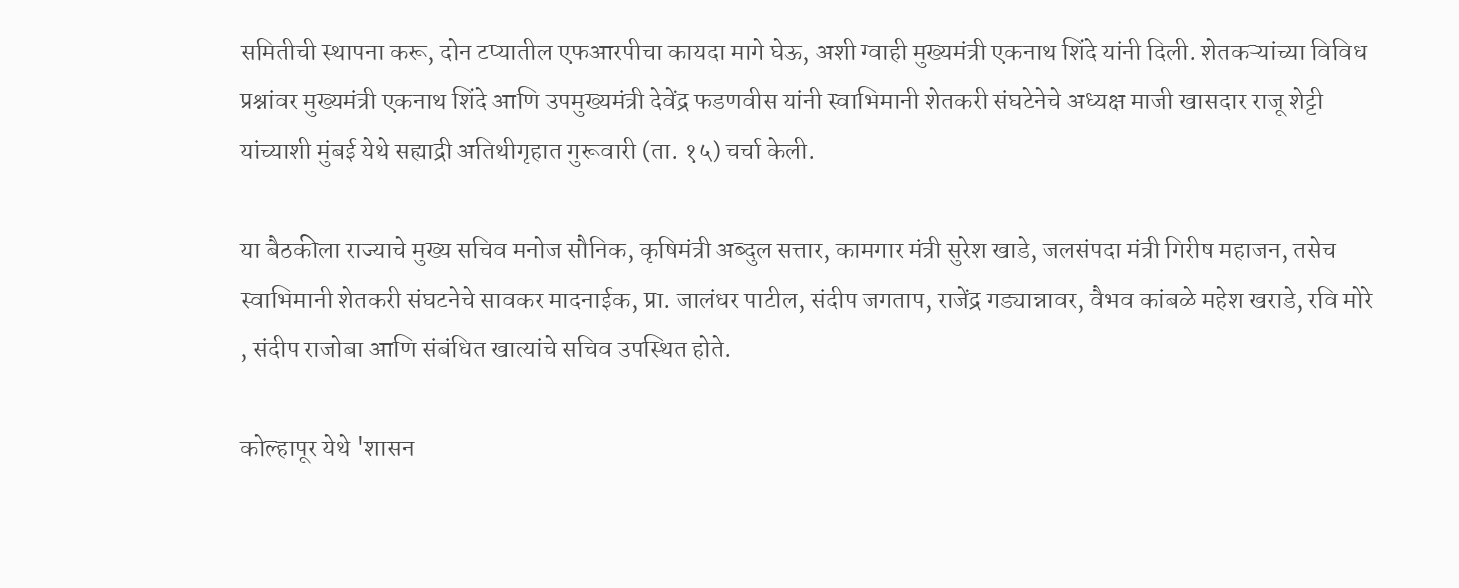समितीची स्थापना करू, दोन टप्यातील एफआरपीचा कायदा मागे घेऊ, अशी ग्वाही मुख्यमंत्री एकनाथ शिंदे यांनी दिली. शेतकऱ्यांच्या विविध प्रश्नांवर मुख्यमंत्री एकनाथ शिंदे आणि उपमुख्यमंत्री देवेंद्र फडणवीस यांनी स्वाभिमानी शेतकरी संघटेनेचे अध्यक्ष माजी खासदार राजू शेट्टी यांच्याशी मुंबई येथे सह्याद्री अतिथीगृहात गुरूवारी (ता. १५) चर्चा केली.

या बैठकीला राज्याचे मुख्य सचिव मनोज सौनिक, कृषिमंत्री अब्दुल सत्तार, कामगार मंत्री सुरेश खाडे, जलसंपदा मंत्री गिरीष महाजन, तसेच स्वाभिमानी शेतकरी संघटनेचे सावकर मादनाईक, प्रा. जालंधर पाटील, संदीप जगताप, राजेंद्र गड्यान्नावर, वैभव कांबळे महेश खराडे, रवि मोरे , संदीप राजोबा आणि संबंधित खात्यांचे सचिव उपस्थित होते.

कोल्हापूर येथे 'शासन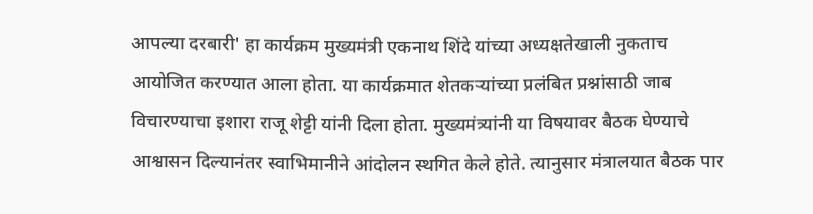आपल्या दरबारी' हा कार्यक्रम मुख्यमंत्री एकनाथ शिंदे यांच्या अध्यक्षतेखाली नुकताच आयोजित करण्यात आला होता. या कार्यक्रमात शेतकऱ्यांच्या प्रलंबित प्रश्नांसाठी जाब विचारण्याचा इशारा राजू शेट्टी यांनी दिला होता. मुख्यमंत्र्यांनी या विषयावर बैठक घेण्याचे आश्वासन दिल्यानंतर स्वाभिमानीने आंदोलन स्थगित केले होते. त्यानुसार मंत्रालयात बैठक पार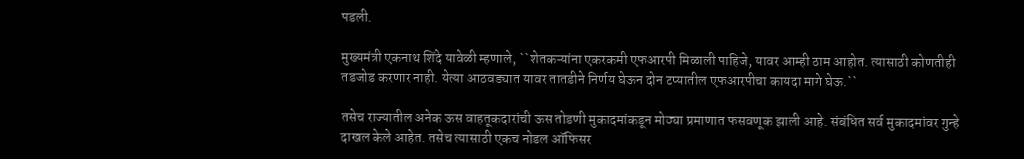पडली.

मुख्यमंत्री एकनाथ शिंदे यावेळी म्हणाले, ``शेतकऱ्यांना एकरकमी एफआरपी मिळाली पाहिजे, यावर आम्ही ठाम आहोत. त्यासाठी कोणतीही तडजोड करणार नाही. येत्या आठवड्यात यावर तातडीने निर्णय घेऊन दोन टप्यातील एफआरपीचा कायदा मागे घेऊ.``

तसेच राज्यातील अनेक ऊस वाहतूकदारांची ऊस तोडणी मुकादमांकडून मोठ्या प्रमाणात फसवणूक झाली आहे. संबंधित सर्व मुकादमांवर गुन्हे दाखल केले आहेत. तसेच त्यासाठी एकच नोडल ऑफिसर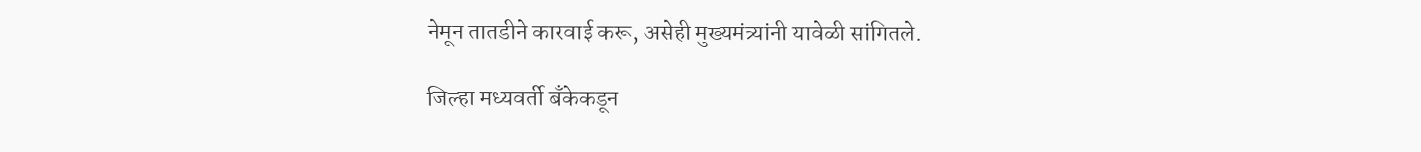नेमून तातडीने कारवाई करू, असेही मुख्यमंत्र्यांनी यावेळी सांगितले.

जिल्हा मध्यवर्ती बँकेकडून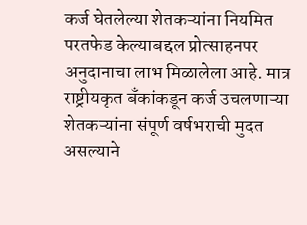कर्ज घेतलेल्या शेतकऱ्यांना नियमित परतफेड केल्याबद्दल प्रोत्साहनपर अनुदानाचा लाभ मिळालेला आहे. मात्र राष्ट्रीयकृत बँकांकडून कर्ज उचलणाऱ्या शेतकऱ्यांना संपूर्ण वर्षभराची मुदत असल्याने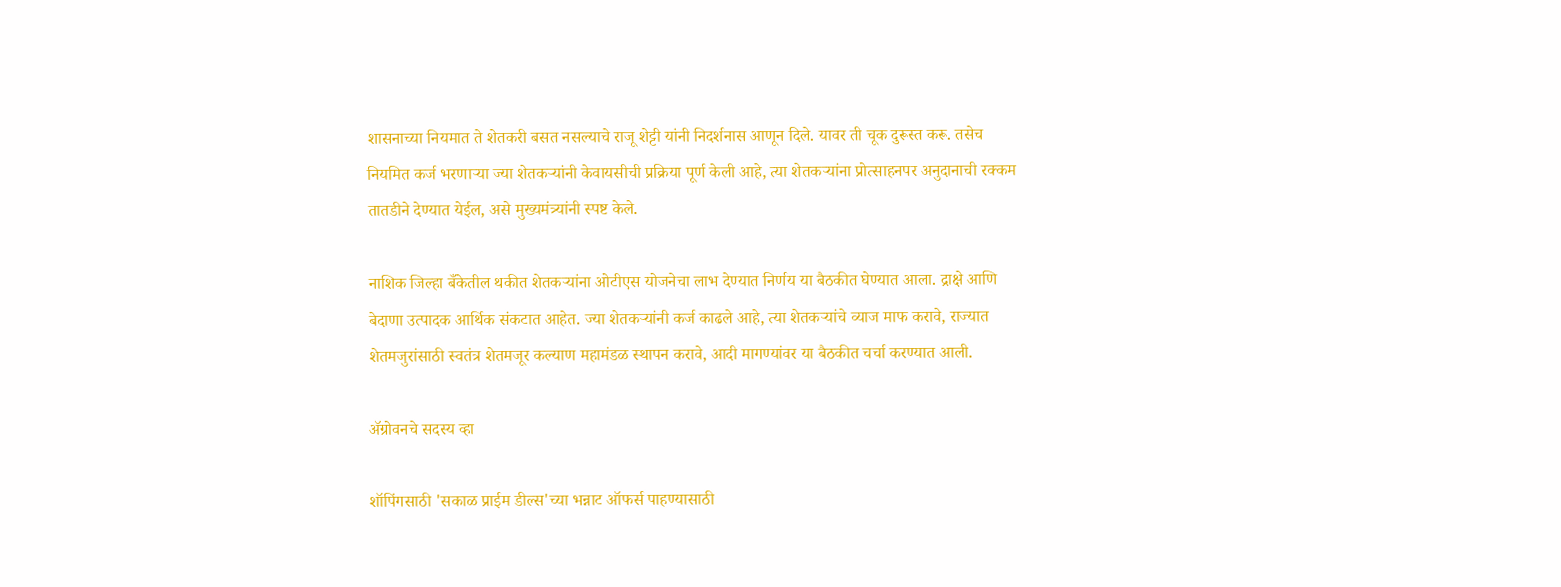शासनाच्या नियमात ते शेतकरी बसत नसल्याचे राजू शेट्टी यांनी निदर्शनास आणून दिले. यावर ती चूक दुरूस्त करू. तसेच नियमित कर्ज भरणाऱ्या ज्या शेतकऱ्यांनी केवायसीची प्रक्रिया पूर्ण केली आहे, त्या शेतकऱ्यांना प्रोत्साहनपर अनुदानाची रक्कम तातडीने देण्यात येईल, असे मुख्यमंत्र्यांनी स्पष्ट केले.

नाशिक जिल्हा बँकेतील थकीत शेतकऱ्यांना ओटीएस योजनेचा लाभ देण्यात निर्णय या बैठकीत घेण्यात आला. द्राक्षे आणि बेदाणा उत्पादक आर्थिक संकटात आहेत. ज्या शेतकऱ्यांनी कर्ज काढले आहे, त्या शेतकऱ्यांचे व्याज माफ करावे, राज्यात शेतमजुरांसाठी स्वतंत्र शेतमजूर कल्याण महामंडळ स्थापन करावे, आदी मागण्यांवर या बैठकीत चर्चा करण्यात आली.

ॲग्रोवनचे सदस्य व्हा

शॉपिंगसाठी 'सकाळ प्राईम डील्स'च्या भन्नाट ऑफर्स पाहण्यासाठी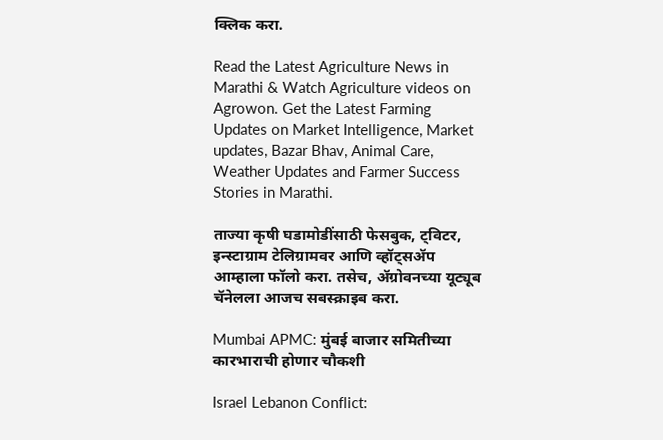क्लिक करा.

Read the Latest Agriculture News in Marathi & Watch Agriculture videos on Agrowon. Get the Latest Farming Updates on Market Intelligence, Market updates, Bazar Bhav, Animal Care, Weather Updates and Farmer Success Stories in Marathi.

ताज्या कृषी घडामोडींसाठी फेसबुक, ट्विटर, इन्स्टाग्राम टेलिग्रामवर आणि व्हॉट्सॲप आम्हाला फॉलो करा. तसेच, ॲग्रोवनच्या यूट्यूब चॅनेलला आजच सबस्क्राइब करा.

Mumbai APMC: मुंबई बाजार समितीच्या कारभाराची होणार चौकशी

Israel Lebanon Conflict: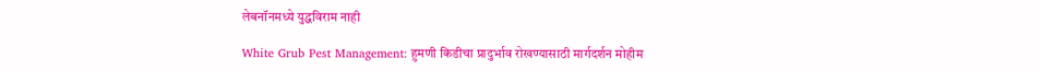लेबनॉनमध्ये युद्धविराम नाही

White Grub Pest Management: हुमणी किडीचा प्रादुर्भाव रोखण्यासाठी मार्गदर्शन मोहीम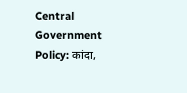Central Government Policy: कांदा,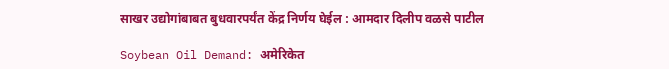साखर उद्योगांबाबत बुधवारपर्यंत केंद्र निर्णय घेईल : आमदार दिलीप वळसे पाटील

Soybean Oil Demand: अमेरिकेत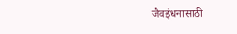जैवइंधनासाठी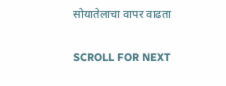सोयातेलाचा वापर वाढता

SCROLL FOR NEXT